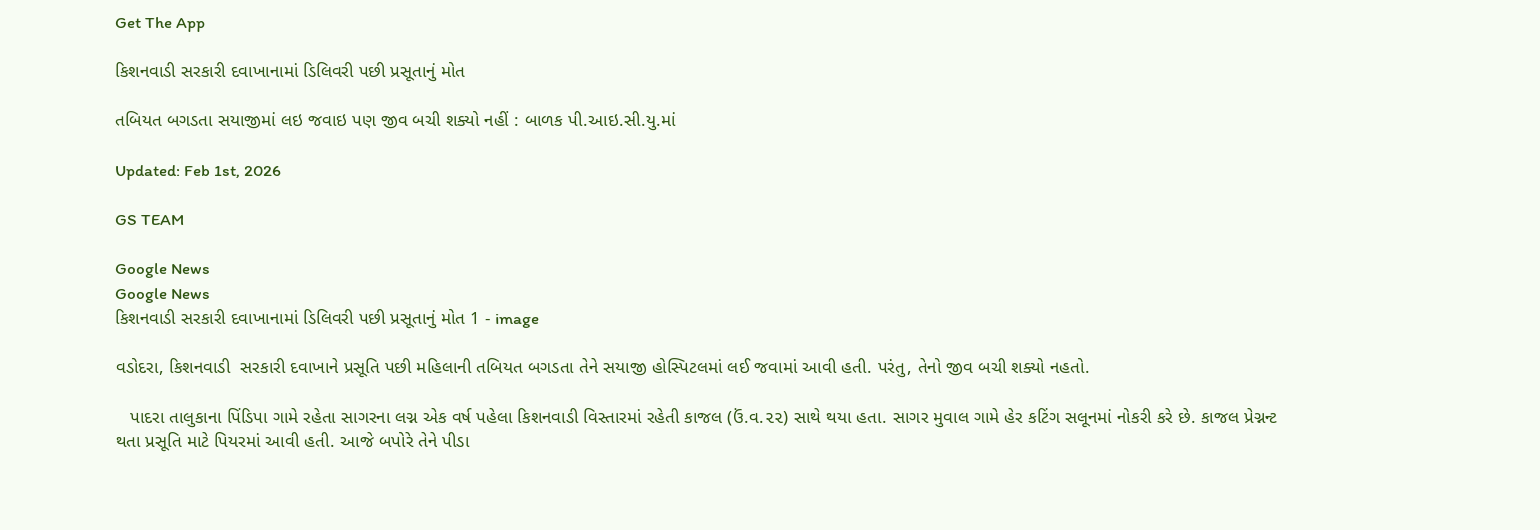Get The App

કિશનવાડી સરકારી દવાખાનામાં ડિલિવરી પછી પ્રસૂતાનું મોત

તબિયત બગડતા સયાજીમાં લઇ જવાઇ પણ જીવ બચી શક્યો નહીં : બાળક પી.આઇ.સી.યુ.માં

Updated: Feb 1st, 2026

GS TEAM

Google News
Google News
કિશનવાડી સરકારી દવાખાનામાં ડિલિવરી પછી પ્રસૂતાનું મોત 1 - image

વડોદરા, કિશનવાડી  સરકારી દવાખાને પ્રસૂતિ પછી મહિલાની તબિયત બગડતા તેને સયાજી હોસ્પિટલમાં લઈ જવામાં આવી હતી. પરંતુ, તેનો જીવ બચી શક્યો નહતો.

   પાદરા તાલુકાના પિંડિપા ગામે રહેતા સાગરના લગ્ન એક વર્ષ પહેલા કિશનવાડી વિસ્તારમાં રહેતી કાજલ (ઉં.વ.૨૨) સાથે થયા હતા. સાગર મુવાલ ગામે હેર કટિંગ સલૂનમાં નોકરી કરે છે. કાજલ પ્રેગ્નન્ટ થતા પ્રસૂતિ માટે પિયરમાં આવી હતી. આજે બપોરે તેને પીડા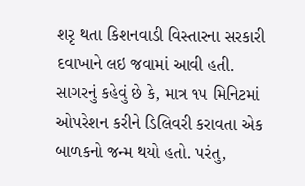શરૃ થતા કિશનવાડી વિસ્તારના સરકારી દવાખાને લઇ જવામાં આવી હતી. સાગરનું કહેવું છે કે, માત્ર ૧૫ મિનિટમાં ઓપરેશન કરીને ડિલિવરી કરાવતા એક બાળકનો જન્મ થયો હતો. પરંતુ,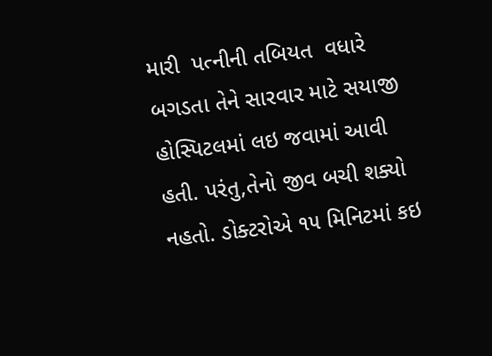મારી  પત્નીની તબિયત  વધારે બગડતા તેને સારવાર માટે સયાજી હોસ્પિટલમાં લઇ જવામાં આવી હતી. પરંતુ,તેનો જીવ બચી શક્યો નહતો. ડોક્ટરોએ ૧૫ મિનિટમાં કઇ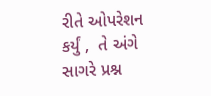રીતે ઓપરેશન કર્યું ,  તે અંગે સાગરે પ્રશ્ન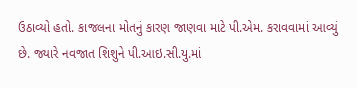ઉઠાવ્યો હતો. કાજલના મોતનું કારણ જાણવા માટે પી.એમ. કરાવવામાં આવ્યું છે. જ્યારે નવજાત શિશુને પી.આઇ.સી.યુ.માં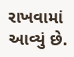રાખવામાં આવ્યું છે.